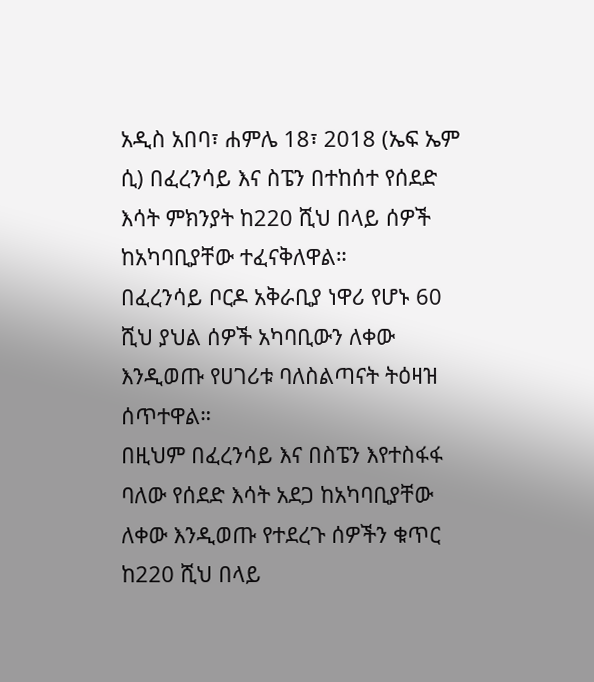አዲስ አበባ፣ ሐምሌ 18፣ 2018 (ኤፍ ኤም ሲ) በፈረንሳይ እና ስፔን በተከሰተ የሰደድ እሳት ምክንያት ከ220 ሺህ በላይ ሰዎች ከአካባቢያቸው ተፈናቅለዋል።
በፈረንሳይ ቦርዶ አቅራቢያ ነዋሪ የሆኑ 60 ሺህ ያህል ሰዎች አካባቢውን ለቀው እንዲወጡ የሀገሪቱ ባለስልጣናት ትዕዛዝ ሰጥተዋል።
በዚህም በፈረንሳይ እና በስፔን እየተስፋፋ ባለው የሰደድ እሳት አደጋ ከአካባቢያቸው ለቀው እንዲወጡ የተደረጉ ሰዎችን ቁጥር ከ220 ሺህ በላይ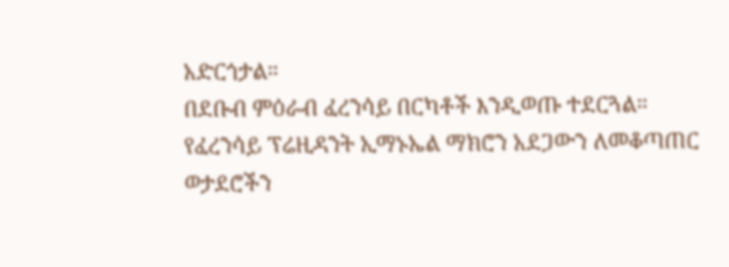አድርጎታል።
በደቡብ ምዕራብ ፈረንሳይ በርካቶች እንዲወጡ ተደርጓል።
የፈረንሳይ ፕሬዚዳንት ኢማኑኤል ማክሮን አደጋውን ለመቆጣጠር ወታደሮችን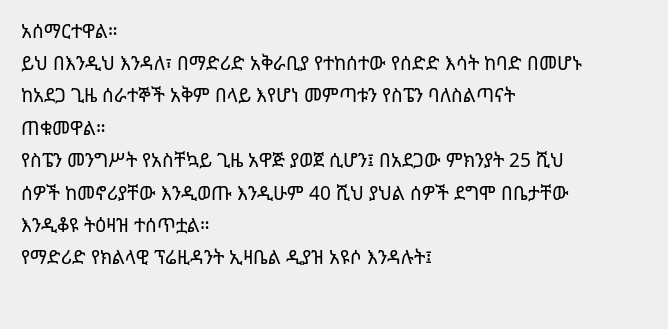አሰማርተዋል።
ይህ በእንዲህ እንዳለ፣ በማድሪድ አቅራቢያ የተከሰተው የሰድድ እሳት ከባድ በመሆኑ ከአደጋ ጊዜ ሰራተኞች አቅም በላይ እየሆነ መምጣቱን የስፔን ባለስልጣናት ጠቁመዋል።
የስፔን መንግሥት የአስቸኳይ ጊዜ አዋጅ ያወጀ ሲሆን፤ በአደጋው ምክንያት 25 ሺህ ሰዎች ከመኖሪያቸው እንዲወጡ እንዲሁም 40 ሺህ ያህል ሰዎች ደግሞ በቤታቸው እንዲቆዩ ትዕዛዝ ተሰጥቷል።
የማድሪድ የክልላዊ ፕሬዚዳንት ኢዛቤል ዲያዝ አዩሶ እንዳሉት፤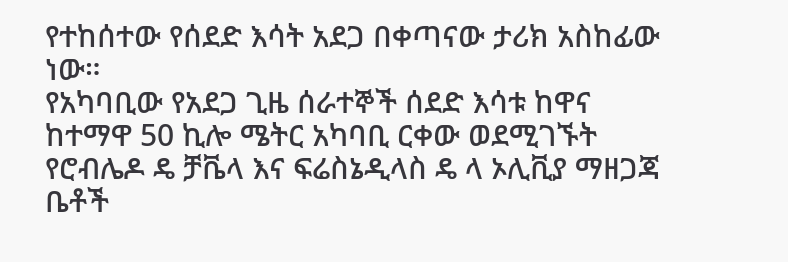የተከሰተው የሰደድ እሳት አደጋ በቀጣናው ታሪክ አስከፊው ነው።
የአካባቢው የአደጋ ጊዜ ሰራተኞች ሰደድ እሳቱ ከዋና ከተማዋ 50 ኪሎ ሜትር አካባቢ ርቀው ወደሚገኙት የሮብሌዶ ዴ ቻቬላ እና ፍሬስኔዲላስ ዴ ላ ኦሊቪያ ማዘጋጃ ቤቶች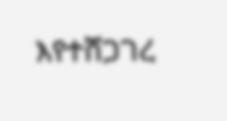እየተሸጋገረ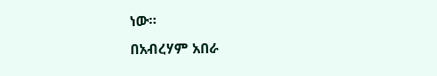ነው።
በአብረሃም አበራ